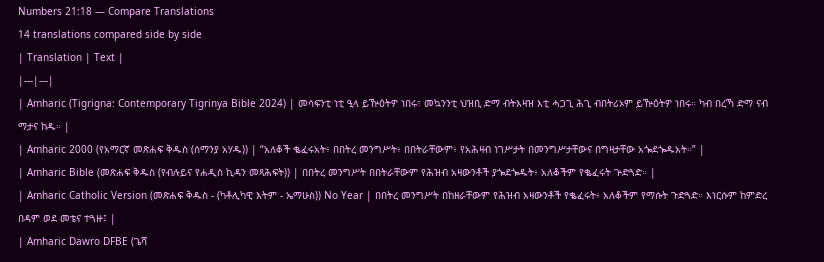Numbers 21:18 — Compare Translations
14 translations compared side by side
| Translation | Text |
|---|---|
| Amharic (Tigrigna: Contemporary Tigrinya Bible 2024) | መሳፍንቲ ነቲ ዒላ ይዅዕትዎ ነበሩ፣ መኳንንቲ ህዝቢ ድማ ብትእዛዝ እቲ ሓጋጊ ሕጊ ብበትሪኦም ይዅዕትዎ ነበሩ። ካብ በረኻ ድማ ናብ ማታና ከዱ። |
| Amharic 2000 (የአማርኛ መጽሐፍ ቅዱስ (ሰማንያ አሃዱ)) | “አለቆች ቈፈሩአት፥ በበትረ መንግሥት፥ በበትራቸውም፥ የአሕዛብ ነገሥታት በመንግሥታቸውና በግዛታቸው አጐደጐዱአት።” |
| Amharic Bible (መጽሐፍ ቅዱስ (የብሉይና የሐዲስ ኪዳን መጻሕፍት)) | በበትረ መንግሥት በበትራቸውም የሕዝብ አዛውንቶች ያጐደጐዱት፥ አለቆችም የቈፈሩት ጕድጓድ። |
| Amharic Catholic Version (መጽሐፍ ቅዱስ - (ካቶሊካዊ እትም - ኤማሁስ)) No Year | በበትረ መንግሥት በከዘራቸውም የሕዝብ አዛውንቶች የቈፈሩት፥ አለቆችም የማሱት ጉድጓድ። እነርሱም ከምድረ በዳም ወደ መቴና ተጓዙ፤ |
| Amharic Dawro DFBE (ጌሻ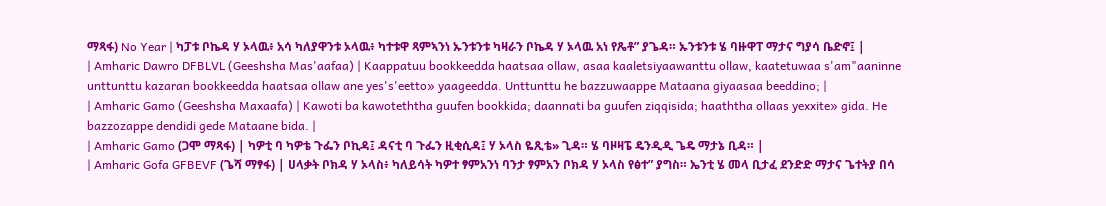ማጻፋ) No Year | ካፓቱ ቦኬዳ ሃ ኦላዉ፥ አሳ ካለያዋንቱ ኦላዉ፥ ካተቱዋ ጻምኣንነ ኡንቱንቱ ካዛራን ቦኬዳ ሃ ኦላዉ አነ የጼቶ” ያጌዳ። ኡንቱንቱ ሄ ባዙዋፐ ማታና ግያሳ ቤድኖ፤ |
| Amharic Dawro DFBLVL (Geeshsha Mas'aafaa) | Kaappatuu bookkeedda haatsaa ollaw, asaa kaaletsiyaawanttu ollaw, kaatetuwaa s'am"aaninne unttunttu kazaran bookkeedda haatsaa ollaw ane yes's'eetto» yaageedda. Unttunttu he bazzuwaappe Mataana giyaasaa beeddino; |
| Amharic Gamo (Geeshsha Maxaafa) | Kawoti ba kawoteththa guufen bookkida; daannati ba guufen ziqqisida; haaththa ollaas yexxite» gida. He bazzozappe dendidi gede Mataane bida. |
| Amharic Gamo (ጋሞ ማጻፋ) | ካዎቲ ባ ካዎቴ ጉፌን ቦኪዳ፤ ዳናቲ ባ ጉፌን ዚቂሲዳ፤ ሃ ኦላስ ዬጺቴ» ጊዳ። ሄ ባዞዛፔ ዴንዲዲ ጌዴ ማታኔ ቢዳ። |
| Amharic Gofa GFBEVF (ጌሻ ማፃፋ) | ሀላቃት ቦክዳ ሃ ኦላስ፥ ካለይሳት ካዎተ ፃምአንነ ባንታ ፃምአን ቦክዳ ሃ ኦላስ የፅተ” ያግስ። ኤንቲ ሄ መላ ቢታፈ ደንድድ ማታና ጌተትያ በሳ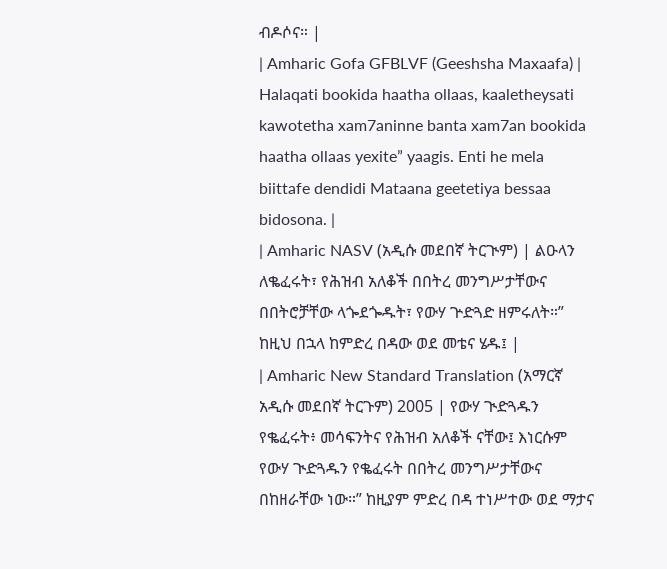ብዶሶና። |
| Amharic Gofa GFBLVF (Geeshsha Maxaafa) | Halaqati bookida haatha ollaas, kaaletheysati kawotetha xam7aninne banta xam7an bookida haatha ollaas yexite” yaagis. Enti he mela biittafe dendidi Mataana geetetiya bessaa bidosona. |
| Amharic NASV (አዲሱ መደበኛ ትርጒም) | ልዑላን ለቈፈሩት፣ የሕዝብ አለቆች በበትረ መንግሥታቸውና በበትሮቻቸው ላጐደጐዱት፣ የውሃ ጕድጓድ ዘምሩለት።” ከዚህ በኋላ ከምድረ በዳው ወደ መቴና ሄዱ፤ |
| Amharic New Standard Translation (አማርኛ አዲሱ መደበኛ ትርጉም) 2005 | የውሃ ጒድጓዱን የቈፈሩት፥ መሳፍንትና የሕዝብ አለቆች ናቸው፤ እነርሱም የውሃ ጒድጓዱን የቈፈሩት በበትረ መንግሥታቸውና በከዘራቸው ነው።” ከዚያም ምድረ በዳ ተነሥተው ወደ ማታና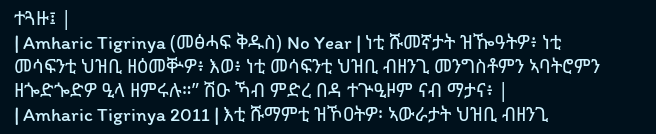ተጓዙ፤ |
| Amharic Tigrinya (መፅሓፍ ቅዱስ) No Year | ነቲ ሹመኛታት ዝዀዓትዎ፥ ነቲ መሳፍንቲ ህዝቢ ዘዕመቝዎ፥ እወ፥ ነቲ መሳፍንቲ ህዝቢ ብዘንጊ መንግስቶምን ኣባትሮምን ዘጐድጐድዎ ዒላ ዘምሩሉ።” ሽዑ ኻብ ምድረ በዳ ተጕዒዞም ናብ ማታና፥ |
| Amharic Tigrinya 2011 | እቲ ሹማምቲ ዝኾዐትዎ፡ ኣውራታት ህዝቢ ብዘንጊ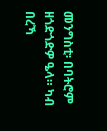መንግስቲ፡ በባትሮም ዘጎድጎድዎ ዔላ። ካብ በረኻ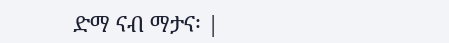ድማ ናብ ማታና፡ |